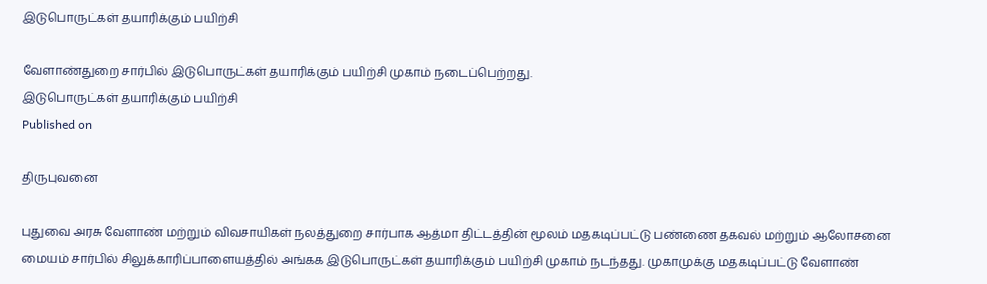இடுபொருட்கள் தயாரிக்கும் பயிற்சி

வேளாண்துறை சார்பில் இடுபொருட்கள் தயாரிக்கும் பயிற்சி முகாம் நடைப்பெற்றது.
இடுபொருட்கள் தயாரிக்கும் பயிற்சி
Published on

திருபுவனை

புதுவை அரசு வேளாண் மற்றும் விவசாயிகள் நலத்துறை சார்பாக ஆத்மா திட்டத்தின் மூலம் மதகடிப்பட்டு பண்ணை தகவல் மற்றும் ஆலோசனை மையம் சார்பில் சிலுக்காரிப்பாளையத்தில் அங்கக இடுபொருட்கள் தயாரிக்கும் பயிற்சி முகாம் நடந்தது. முகாமுக்கு மதகடிப்பட்டு வேளாண்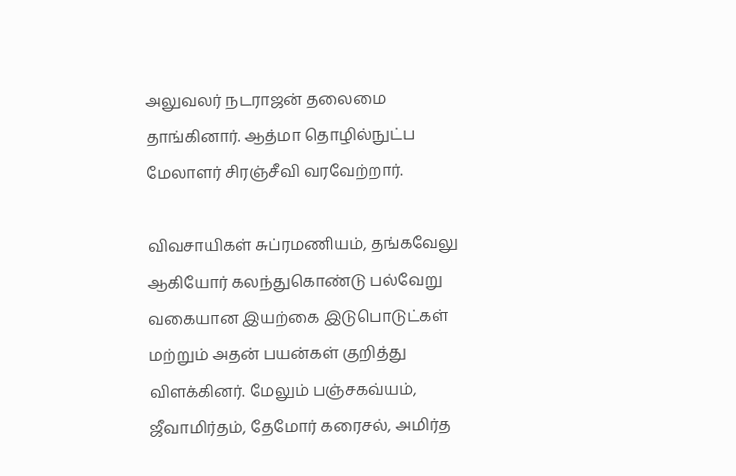அலுவலர் நடராஜன் தலைமை தாங்கினார். ஆத்மா தொழில்நுட்ப மேலாளர் சிரஞ்சீவி வரவேற்றார்.

விவசாயிகள் சுப்ரமணியம், தங்கவேலு ஆகியோர் கலந்துகொண்டு பல்வேறு வகையான இயற்கை இடுபொடுட்கள் மற்றும் அதன் பயன்கள் குறித்து விளக்கினர். மேலும் பஞ்சகவ்யம், ஜீவாமிர்தம், தேமோர் கரைசல், அமிர்த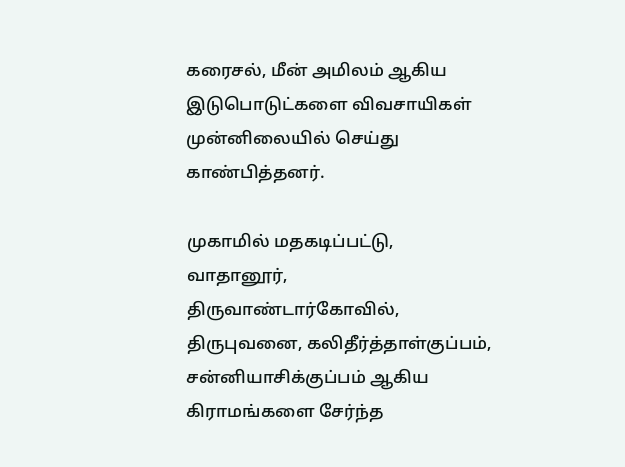கரைசல், மீன் அமிலம் ஆகிய இடுபொடுட்களை விவசாயிகள் முன்னிலையில் செய்து காண்பித்தனர்.

முகாமில் மதகடிப்பட்டு, வாதானூர், திருவாண்டார்கோவில், திருபுவனை, கலிதீர்த்தாள்குப்பம், சன்னியாசிக்குப்பம் ஆகிய கிராமங்களை சேர்ந்த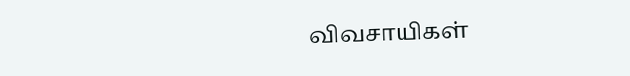விவசாயிகள்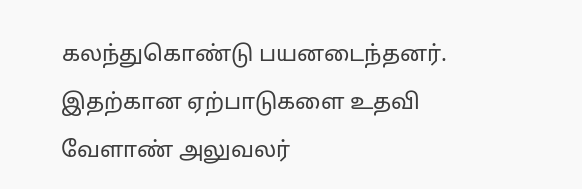கலந்துகொண்டு பயனடைந்தனர். இதற்கான ஏற்பாடுகளை உதவி வேளாண் அலுவலர்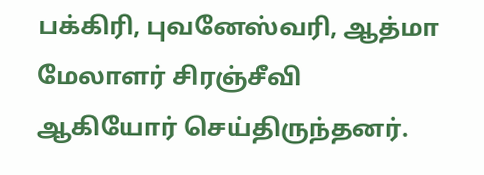பக்கிரி, புவனேஸ்வரி, ஆத்மா மேலாளர் சிரஞ்சீவி ஆகியோர் செய்திருந்தனர்.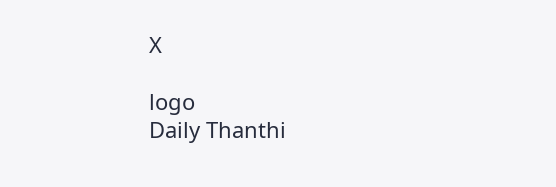X

logo
Daily Thanthi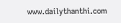www.dailythanthi.com